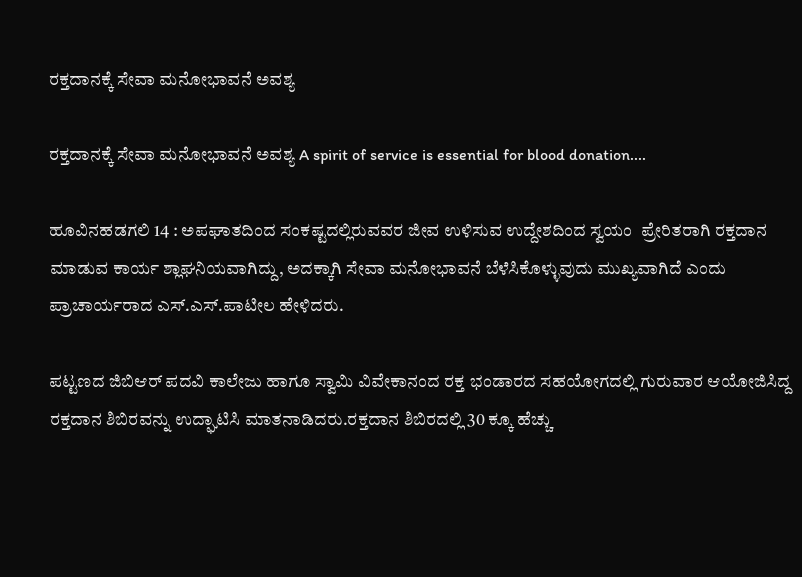ರಕ್ತದಾನಕ್ಕೆ ಸೇವಾ ಮನೋಭಾವನೆ ಅವಶ್ಯ

ರಕ್ತದಾನಕ್ಕೆ ಸೇವಾ ಮನೋಭಾವನೆ ಅವಶ್ಯ A spirit of service is essential for blood donation....

ಹೂವಿನಹಡಗಲಿ 14 : ಅಪಘಾತದಿಂದ ಸಂಕಷ್ಟದಲ್ಲಿರುವವರ ಜೀವ ಉಳಿಸುವ ಉದ್ದೇಶದಿಂದ ಸ್ವಯಂ  ಪ್ರೇರಿತರಾಗಿ ರಕ್ತದಾನ ಮಾಡುವ ಕಾರ್ಯ ಶ್ಲಾಘನಿಯವಾಗಿದ್ದು, ಅದಕ್ಕಾಗಿ ಸೇವಾ ಮನೋಭಾವನೆ ಬೆಳೆಸಿಕೊಳ್ಳುವುದು ಮುಖ್ಯವಾಗಿದೆ ಎಂದು ಪ್ರಾಚಾರ್ಯರಾದ ಎಸ್‌.ಎಸ್‌.ಪಾಟೀಲ ಹೇಳಿದರು.

ಪಟ್ಟಣದ ಜಿಬಿಆರ್ ಪದವಿ ಕಾಲೇಜು ಹಾಗೂ ಸ್ವಾಮಿ ವಿವೇಕಾನಂದ ರಕ್ತ ಭಂಡಾರದ ಸಹಯೋಗದಲ್ಲಿ ಗುರುವಾರ ಆಯೋಜಿಸಿದ್ದ ರಕ್ತದಾನ ಶಿಬಿರವನ್ನು ಉದ್ಘಾಟಿಸಿ ಮಾತನಾಡಿದರು.ರಕ್ತದಾನ ಶಿಬಿರದಲ್ಲಿ 30 ಕ್ಕೂ ಹೆಚ್ಚು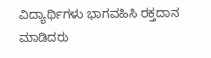ವಿದ್ಯಾರ್ಥಿಗಳು ಭಾಗವಹಿಸಿ ರಕ್ತದಾನ ಮಾಡಿದರು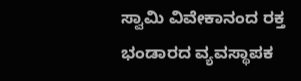ಸ್ವಾಮಿ ವಿವೇಕಾನಂದ ರಕ್ತ ಭಂಡಾರದ ವ್ಯವಸ್ಥಾಪಕ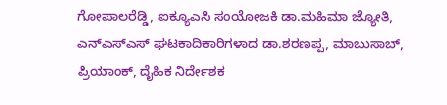ಗೋಪಾಲರೆಡ್ಡಿ, ಐಕ್ಯೂಎಸಿ ಸಂಯೋಜಕಿ ಡಾ.ಮಹಿಮಾ ಜ್ಯೋತಿ, ಎನ್‌ಎಸ್‌ಎಸ್ ಘಟಕಾದಿಕಾರಿಗಳಾದ ಡಾ.ಶರಣಪ್ಪ, ಮಾಬುಸಾಬ್, ಪ್ರಿಯಾಂಕ್, ದೈಹಿಕ ನಿರ್ದೇಶಕ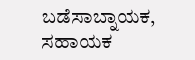ಬಡೆಸಾಬ್ನಾಯಕ, ಸಹಾಯಕ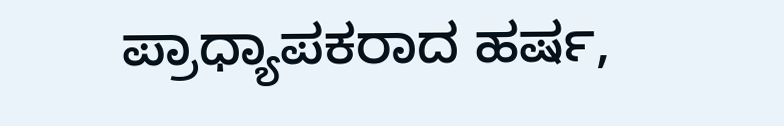ಪ್ರಾಧ್ಯಾಪಕರಾದ ಹರ್ಷ,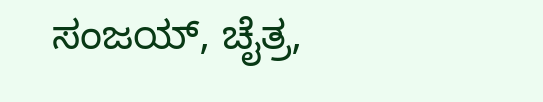ಸಂಜಯ್, ಚೈತ್ರ,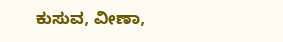ಕುಸುವ, ವೀಣಾ,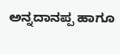ಅನ್ನದಾನಪ್ಪ ಹಾಗೂ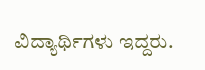ವಿದ್ಯಾರ್ಥಿಗಳು ಇದ್ದರು.